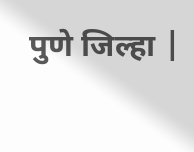पुणे जिल्हा |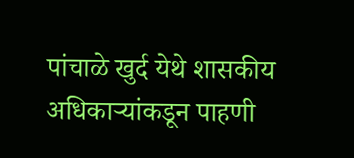पांचाळे खुर्द येथे शासकीय अधिकाऱ्यांकडून पाहणी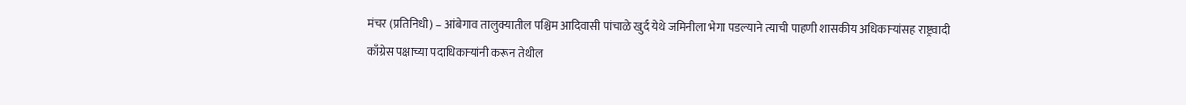मंचर (प्रतिनिधी) – आंबेगाव तालुक्यातील पश्चिम आदिवासी पांचाळे खुर्द येथे जमिनीला भेगा पडल्याने त्याची पाहणी शासकीय अधिकाऱ्यांसह राष्ट्रवादी काँग्रेस पक्षाच्या पदाधिकाऱ्यांनी करून तेथील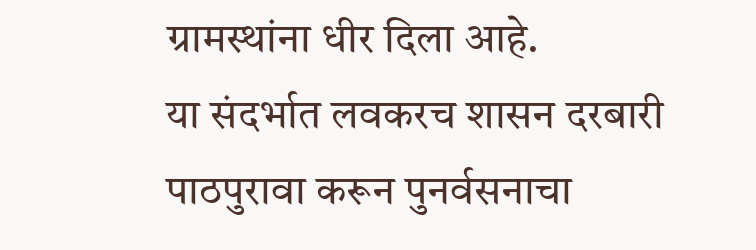ग्रामस्थांना धीर दिला आहे.
या संदर्भात लवकरच शासन दरबारी पाठपुरावा करून पुनर्वसनाचा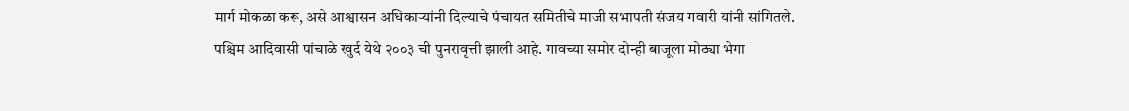मार्ग मोकळा करू, असे आश्वासन अधिकाऱ्यांनी दिल्याचे पंचायत समितीचे माजी सभापती संजय गवारी यांनी सांगितले.
पश्चिम आदिवासी पांचाळे खुर्द येथे २००३ ची पुनरावृत्ती झाली आहे. गावच्या समोर दोन्ही बाजूला मोठ्या भेगा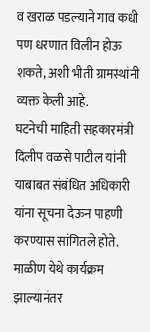व खराळ पडल्याने गाव कधी पण धरणात विलीन होऊ शकते, अशी भीती ग्रामस्थांनी व्यक्त केली आहे.
घटनेची माहिती सहकारमंत्री दिलीप वळसे पाटील यांनी याबाबत संबंधित अधिकारी यांना सूचना देऊन पाहणी करण्यास सांगितले होते.
माळीण येथे कार्यक्रम झाल्यानंतर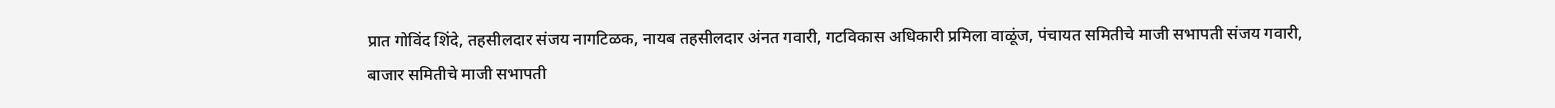प्रात गोविंद शिंदे, तहसीलदार संजय नागटिळक, नायब तहसीलदार अंनत गवारी, गटविकास अधिकारी प्रमिला वाळूंज, पंचायत समितीचे माजी सभापती संजय गवारी, बाजार समितीचे माजी सभापती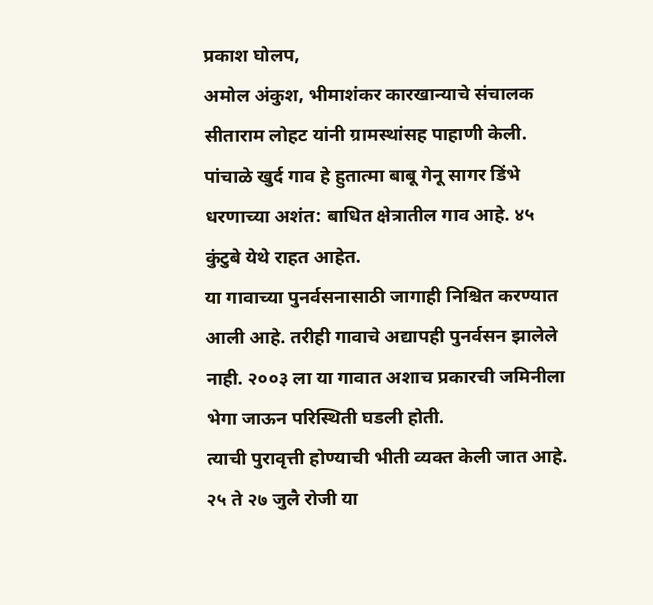प्रकाश घोलप,
अमोल अंकुश, भीमाशंकर कारखान्याचे संचालक सीताराम लोहट यांनी ग्रामस्थांसह पाहाणी केली. पांचाळे खुर्द गाव हे हुतात्मा बाबू गेनू सागर डिंभे धरणाच्या अशंत: बाधित क्षेत्रातील गाव आहे. ४५ कुंटुबे येथे राहत आहेत.
या गावाच्या पुनर्वसनासाठी जागाही निश्चित करण्यात आली आहे. तरीही गावाचे अद्यापही पुनर्वसन झालेले नाही. २००३ ला या गावात अशाच प्रकारची जमिनीला भेगा जाऊन परिस्थिती घडली होती.
त्याची पुरावृत्ती होण्याची भीती व्यक्त केली जात आहे. २५ ते २७ जुलै रोजी या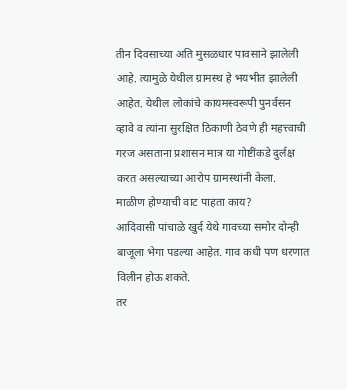तीन दिवसाच्या अति मुसळधार पावसाने झालेली आहे. त्यामुळे येथील ग्रामस्थ हे भयभीत झालेली आहेत. येथील लोकांचे कायमस्वरूपी पुनर्वसन व्हावे व त्यांना सुरक्षित ठिकाणी ठेवणे ही महत्त्वाची गरज असताना प्रशासन मात्र या गोष्टींकडे दुर्लक्ष करत असल्याच्या आरोप ग्रामस्थांनी केला.
माळीण होण्याची वाट पाहता काय?
आदिवासी पांचाळे खुर्द येथे गावच्या समोर दोन्ही बाजूला भेगा पडल्या आहेत. गाव कधी पण धरणात विलीन होऊ शकते.
तर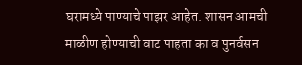घरामध्ये पाण्याचे पाझर आहेत. शासन आमची माळीण होण्याची वाट पाहता का व पुनर्वसन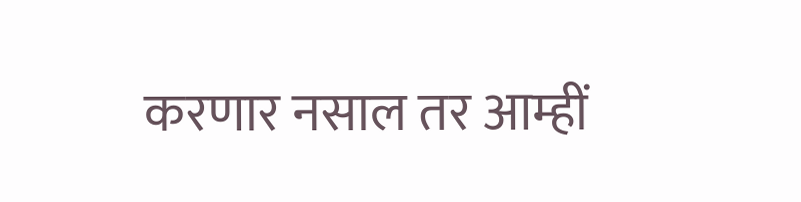करणार नसाल तर आम्हीं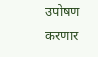उपोषण करणार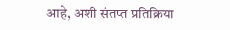आहे, अशी संतप्त प्रतिक्रिया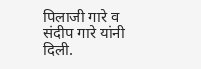पिलाजी गारे व संदीप गारे यांनी दिली.